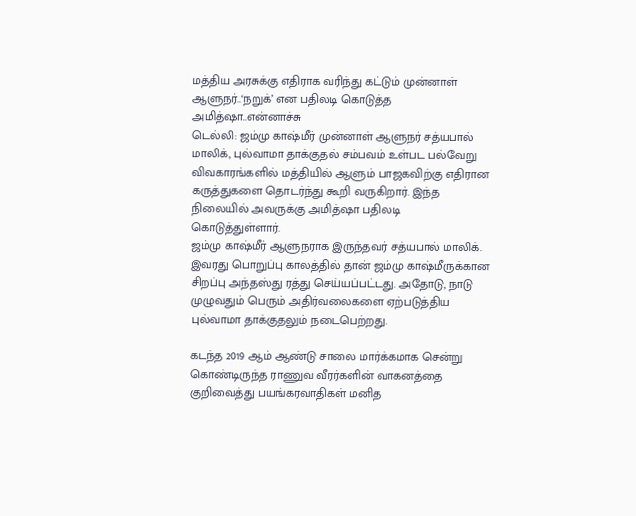மத்திய அரசுக்கு எதிராக வரிந்து கட்டும் முன்னாள் ஆளுநர்..‘நறுக்’ என பதிலடி கொடுத்த அமித்ஷா..என்னாச்சு
டெல்லி: ஜம்மு காஷ்மீர் முன்னாள் ஆளுநர் சத்யபால் மாலிக், புல்வாமா தாக்குதல் சம்பவம் உள்பட பல்வேறு விவகாரங்களில் மத்தியில் ஆளும் பாஜகவிற்கு எதிரான கருத்துகளை தொடர்ந்து கூறி வருகிறார். இந்த நிலையில் அவருக்கு அமித்ஷா பதிலடி கொடுத்துள்ளார்.
ஜம்மு காஷ்மீர் ஆளுநராக இருந்தவர் சத்யபால் மாலிக். இவரது பொறுப்பு காலத்தில் தான் ஜம்மு காஷ்மீருக்கான சிறப்பு அந்தஸ்து ரத்து செய்யப்பட்டது. அதோடு, நாடு முழுவதும் பெரும் அதிர்வலைகளை ஏற்படுத்திய புல்வாமா தாக்குதலும் நடைபெற்றது.

கடந்த 2019 ஆம் ஆண்டு சாலை மார்க்கமாக சென்று கொண்டிருந்த ராணுவ வீரர்களின் வாகனத்தை குறிவைத்து பயங்கரவாதிகள் மனித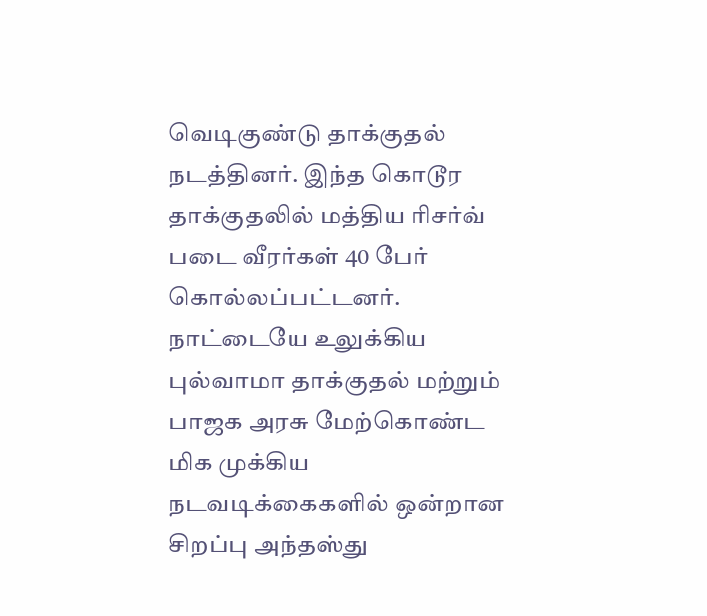வெடிகுண்டு தாக்குதல் நடத்தினர். இந்த கொடூர தாக்குதலில் மத்திய ரிசர்வ் படை வீரர்கள் 40 பேர் கொல்லப்பட்டனர்.
நாட்டையே உலுக்கிய புல்வாமா தாக்குதல் மற்றும் பாஜக அரசு மேற்கொண்ட மிக முக்கிய நடவடிக்கைகளில் ஒன்றான சிறப்பு அந்தஸ்து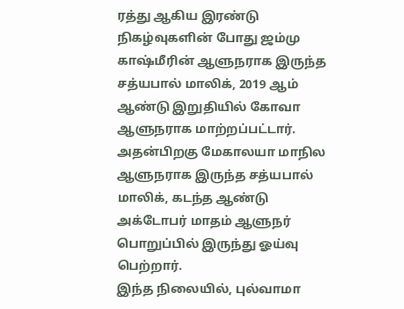ரத்து ஆகிய இரண்டு நிகழ்வுகளின் போது ஜம்மு காஷ்மீரின் ஆளுநராக இருந்த சத்யபால் மாலிக், 2019 ஆம் ஆண்டு இறுதியில் கோவா ஆளுநராக மாற்றப்பட்டார். அதன்பிறகு மேகாலயா மாநில ஆளுநராக இருந்த சத்யபால் மாலிக், கடந்த ஆண்டு அக்டோபர் மாதம் ஆளுநர் பொறுப்பில் இருந்து ஓய்வு பெற்றார்.
இந்த நிலையில், புல்வாமா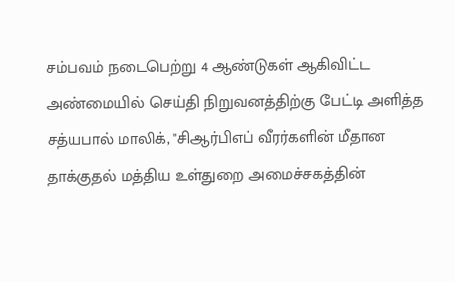சம்பவம் நடைபெற்று 4 ஆண்டுகள் ஆகிவிட்ட அண்மையில் செய்தி நிறுவனத்திற்கு பேட்டி அளித்த சத்யபால் மாலிக், "சிஆர்பிஎப் வீரர்களின் மீதான தாக்குதல் மத்திய உள்துறை அமைச்சகத்தின்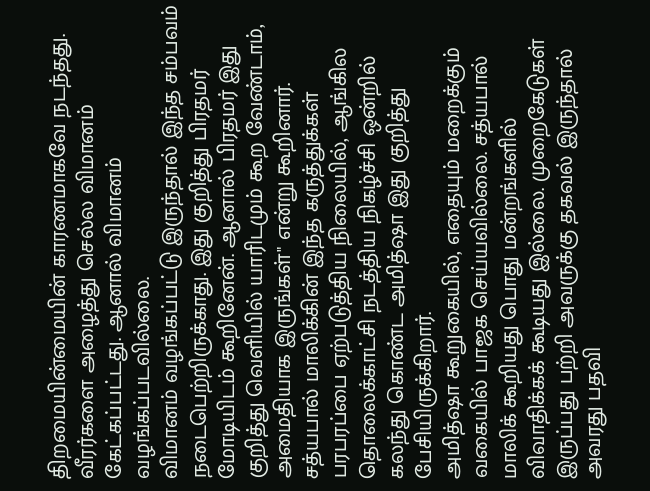திறமையின்மையின் காரணமாகவே நடந்தது. வீரர்களை அழைத்து செல்ல விமானம் கேட்கப்பட்டது. ஆனால் விமானம் வழங்கப்படவில்லை.
விமானம் வழங்கப்பட்டு இருந்தால் இந்த சம்பவம் நடைபெற்றிருக்காது. இது குறித்து பிரதமர் மோடியிடம் கூறினேன். ஆனால் பிரதமர் இது குறித்து வெளியில் யாரிடமும் கூற வேண்டாம், அமைதியாக இருங்கள்" என்று கூறினார். சத்யபால் மாலிக்கின் இந்த கருத்துக்கள் பரபரப்பை ஏற்படுத்திய நிலையில், ஆங்கில தொலைக்காட்சி நடத்திய நிகழ்ச்சி ஒன்றில் கலந்து கொண்ட அமித்ஷா இது குறித்து பேசியிருக்கிறார்.
அமித்ஷா கூறுகையில், எதையும் மறைக்கும் வகையில் பாஜக செய்யவில்லை. சத்யபால் மாலிக் கூறியது பொது மன்றங்களில் விவாதிக்கக் கூடியது இல்லை. முறைகேடுகள் இருப்பது பற்றி அவருக்கு தகவல் இருந்தால் அவரது பதவி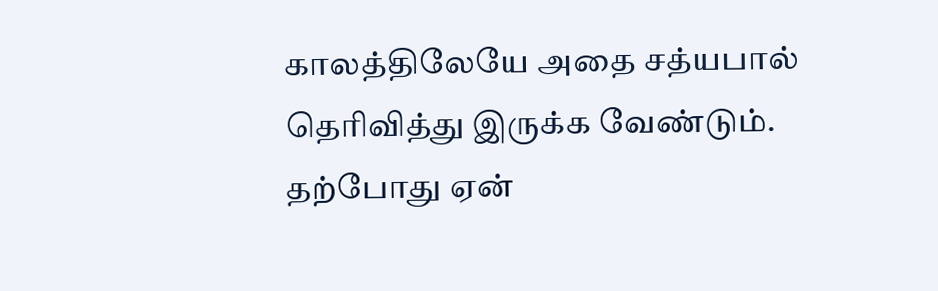காலத்திலேயே அதை சத்யபால் தெரிவித்து இருக்க வேண்டும். தற்போது ஏன்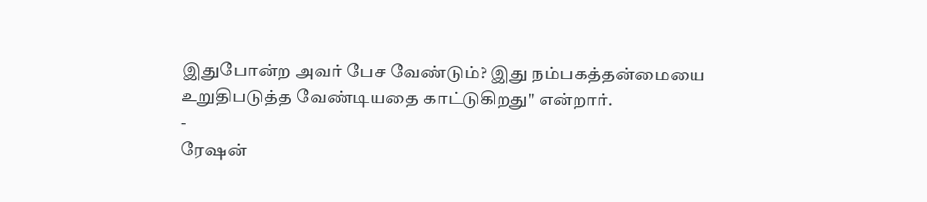இதுபோன்ற அவர் பேச வேண்டும்? இது நம்பகத்தன்மையை உறுதிபடுத்த வேண்டியதை காட்டுகிறது" என்றார்.
-
ரேஷன்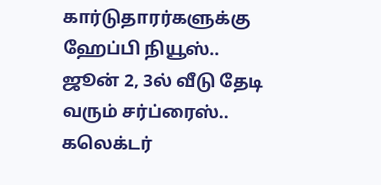கார்டுதாரர்களுக்கு ஹேப்பி நியூஸ்.. ஜூன் 2, 3ல் வீடு தேடி வரும் சர்ப்ரைஸ்.. கலெக்டர்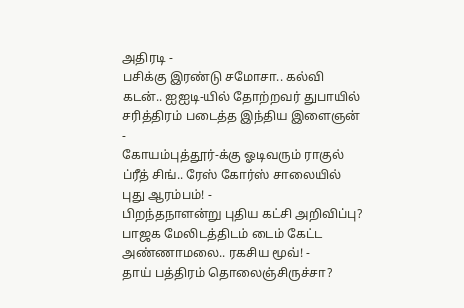அதிரடி -
பசிக்கு இரண்டு சமோசா.. கல்வி கடன்.. ஐஐடி-யில் தோற்றவர் துபாயில் சரித்திரம் படைத்த இந்திய இளைஞன் -
கோயம்புத்தூர்-க்கு ஓடிவரும் ராகுல் ப்ரீத் சிங்.. ரேஸ் கோர்ஸ் சாலையில் புது ஆரம்பம்! -
பிறந்தநாளன்று புதிய கட்சி அறிவிப்பு? பாஜக மேலிடத்திடம் டைம் கேட்ட அண்ணாமலை.. ரகசிய மூவ்! -
தாய் பத்திரம் தொலைஞ்சிருச்சா?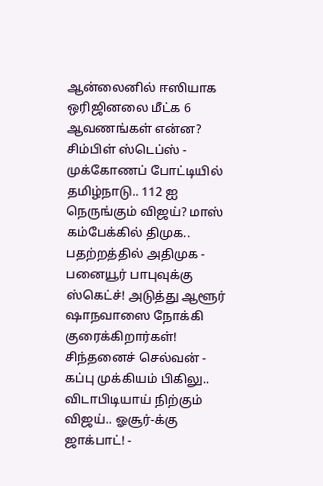ஆன்லைனில் ஈஸியாக ஒரிஜினலை மீட்க 6 ஆவணங்கள் என்ன? சிம்பிள் ஸ்டெப்ஸ் -
முக்கோணப் போட்டியில் தமிழ்நாடு.. 112 ஐ நெருங்கும் விஜய்? மாஸ் கம்பேக்கில் திமுக.. பதற்றத்தில் அதிமுக -
பனையூர் பாபுவுக்கு ஸ்கெட்ச்! அடுத்து ஆளூர் ஷாநவாஸை நோக்கி குரைக்கிறார்கள்! சிந்தனைச் செல்வன் -
கப்பு முக்கியம் பிகிலு.. விடாபிடியாய் நிற்கும் விஜய்.. ஓசூர்-க்கு ஜாக்பாட்! -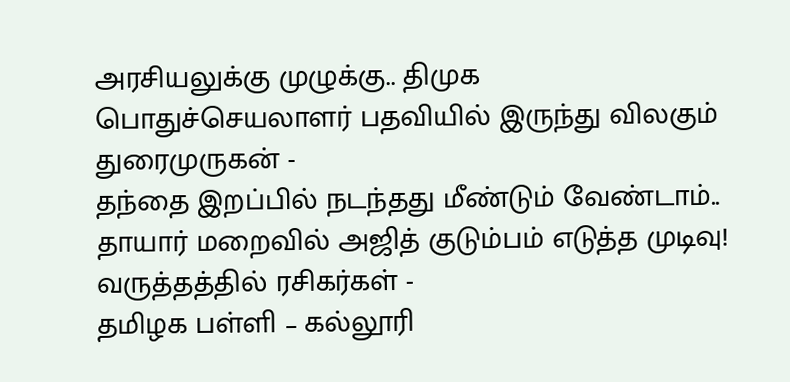அரசியலுக்கு முழுக்கு.. திமுக பொதுச்செயலாளர் பதவியில் இருந்து விலகும் துரைமுருகன் -
தந்தை இறப்பில் நடந்தது மீண்டும் வேண்டாம்.. தாயார் மறைவில் அஜித் குடும்பம் எடுத்த முடிவு! வருத்தத்தில் ரசிகர்கள் -
தமிழக பள்ளி – கல்லூரி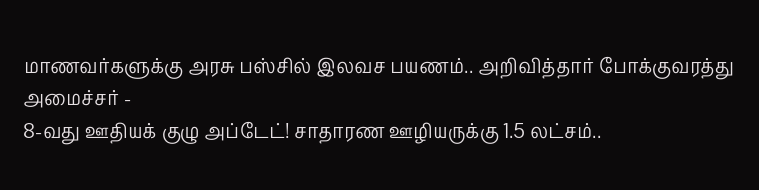மாணவர்களுக்கு அரசு பஸ்சில் இலவச பயணம்.. அறிவித்தார் போக்குவரத்து அமைச்சர் -
8-வது ஊதியக் குழு அப்டேட்! சாதாரண ஊழியருக்கு 1.5 லட்சம்..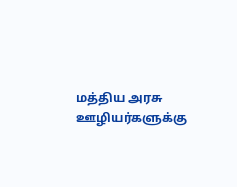மத்திய அரசு ஊழியர்களுக்கு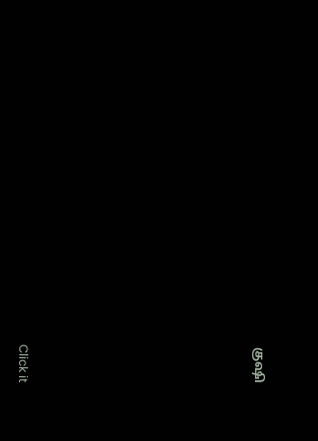குஷி












Click it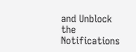and Unblock the Notifications